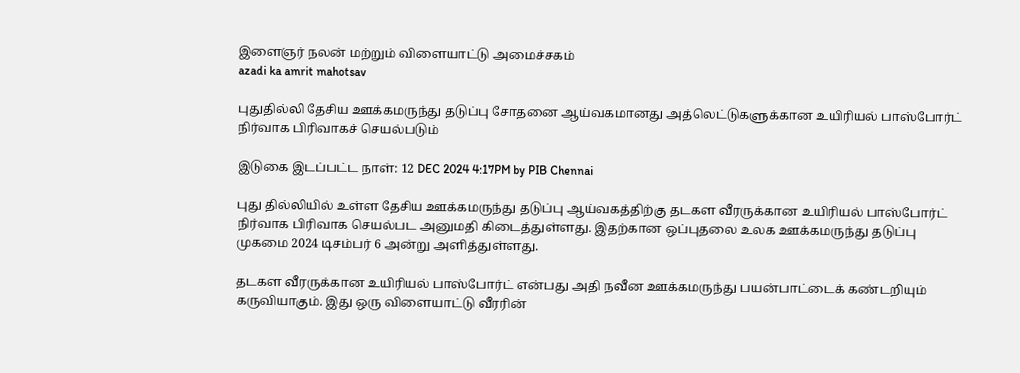இளைஞர் நலன் மற்றும் விளையாட்டு அமைச்சகம்
azadi ka amrit mahotsav

புதுதில்லி தேசிய ஊக்கமருந்து தடுப்பு சோதனை ஆய்வகமானது அத்லெட்டுகளுக்கான உயிரியல் பாஸ்போர்ட் நிர்வாக பிரிவாகச் செயல்படும்

இடுகை இடப்பட்ட நாள்: 12 DEC 2024 4:17PM by PIB Chennai

புது தில்லியில் உள்ள தேசிய ஊக்கமருந்து தடுப்பு ஆய்வகத்திற்கு தடகள வீரருக்கான உயிரியல் பாஸ்போர்ட் நிர்வாக பிரிவாக செயல்பட அனுமதி கிடைத்துள்ளது. இதற்கான ஒப்புதலை உலக ஊக்கமருந்து தடுப்பு முகமை 2024 டிசம்பர் 6 அன்று அளித்துள்ளது.

தடகள வீரருக்கான உயிரியல் பாஸ்போர்ட் என்பது அதி நவீன ஊக்கமருந்து பயன்பாட்டைக் கண்டறியும் கருவியாகும். இது ஒரு விளையாட்டு வீரரின்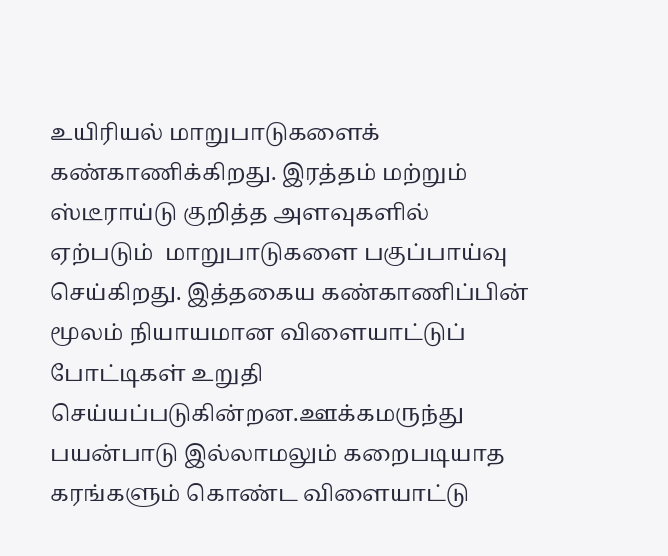உயிரியல் மாறுபாடுகளைக் கண்காணிக்கிறது. இரத்தம் மற்றும் ஸ்டீராய்டு குறித்த அளவுகளில் ஏற்படும்  மாறுபாடுகளை பகுப்பாய்வு செய்கிறது. இத்தகைய கண்காணிப்பின் மூலம் நியாயமான விளையாட்டுப் போட்டிகள் உறுதி செய்யப்படுகின்றன.ஊக்கமருந்து பயன்பாடு இல்லாமலும் கறைபடியாத கரங்களும் கொண்ட விளையாட்டு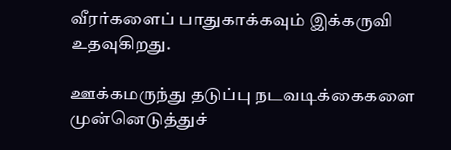வீரர்களைப் பாதுகாக்கவும் இக்கருவி உதவுகிறது.

ஊக்கமருந்து தடுப்பு நடவடிக்கைகளை முன்னெடுத்துச்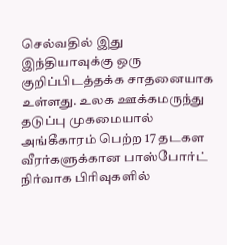செல்வதில் இது இந்தியாவுக்கு ஒரு குறிப்பிடத்தக்க சாதனையாக உள்ளது. உலக ஊக்கமருந்து தடுப்பு முகமையால் அங்கீகாரம் பெற்ற 17 தடகள  வீரர்களுக்கான பாஸ்போர்ட் நிர்வாக பிரிவுகளில்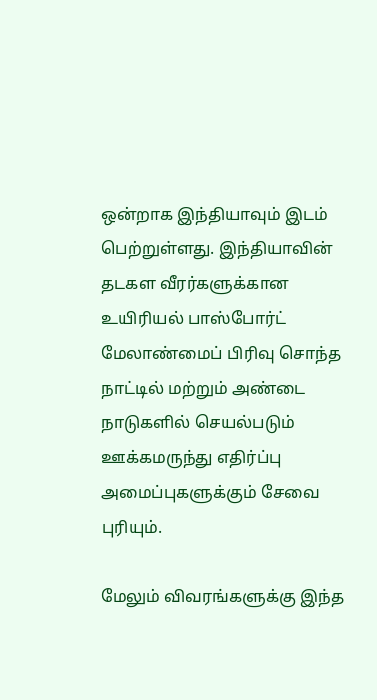ஒன்றாக இந்தியாவும் இடம் பெற்றுள்ளது. இந்தியாவின் தடகள வீரர்களுக்கான உயிரியல் பாஸ்போர்ட் மேலாண்மைப் பிரிவு சொந்த நாட்டில் மற்றும் அண்டை நாடுகளில் செயல்படும் ஊக்கமருந்து எதிர்ப்பு அமைப்புகளுக்கும் சேவை புரியும்.

மேலும் விவரங்களுக்கு இந்த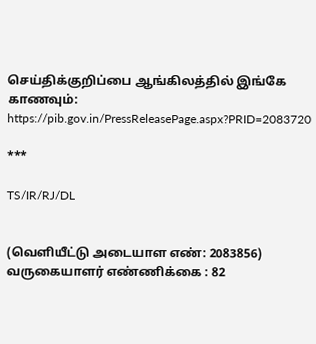செய்திக்குறிப்பை ஆங்கிலத்தில் இங்கே காணவும்: https://pib.gov.in/PressReleasePage.aspx?PRID=2083720

***

TS/IR/RJ/DL


(வெளியீட்டு அடையாள எண்: 2083856) வருகையாளர் எண்ணிக்கை : 82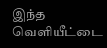இந்த வெளியீட்டை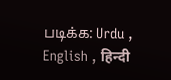படிக்க: Urdu , English , हिन्दी